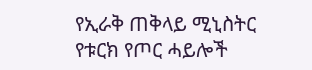የኢራቅ ጠቅላይ ሚኒስትር የቱርክ የጦር ሓይሎች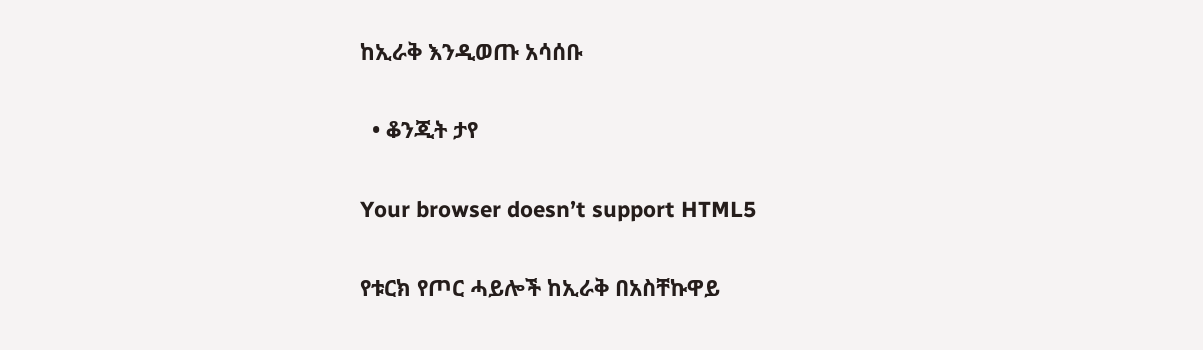ከኢራቅ እንዲወጡ አሳሰቡ

  • ቆንጂት ታየ

Your browser doesn’t support HTML5

የቱርክ የጦር ሓይሎች ከኢራቅ በአስቸኩዋይ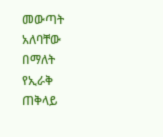መውጣት አለባቸው በማለት የኢራቅ ጠቅላይ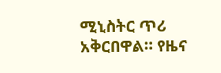ሚኒስትር ጥሪ አቅርበዋል። የዜና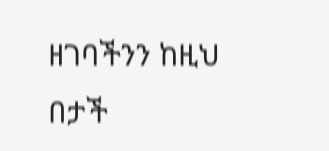ዘገባችንን ከዚህ በታች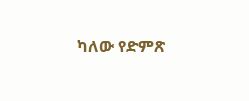ካለው የድምጽ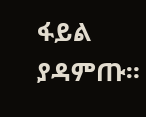ፋይል ያዳምጡ።